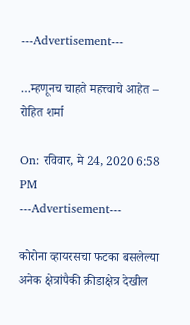---Advertisement---

…म्हणूनच चाहते महत्त्वाचे आहेत – रोहित शर्मा

On: रविवार, मे 24, 2020 6:58 PM
---Advertisement---

कोरोना व्हायरसचा फटका बसलेल्या अनेक क्षेत्रांपैकी क्रीडाक्षेत्र देखील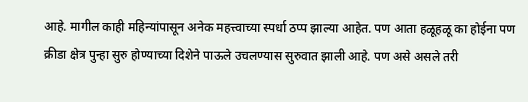आहे. मागील काही महिन्यांपासून अनेक महत्त्वाच्या स्पर्धा ठप्प झाल्या आहेत. पण आता हळूहळू का होईना पण क्रीडा क्षेत्र पुन्हा सुरु होण्याच्या दिशेने पाऊले उचलण्यास सुरुवात झाली आहे. पण असे असले तरी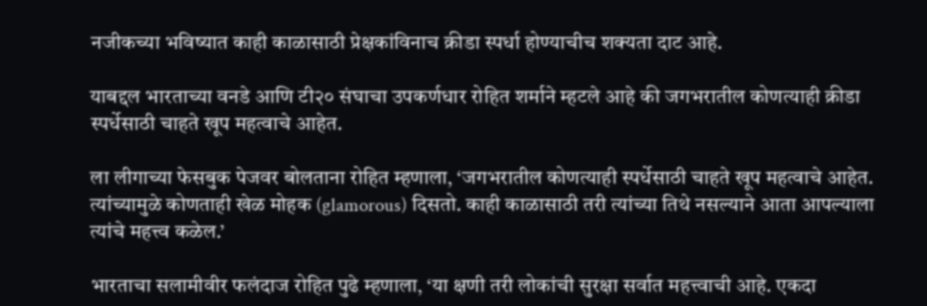नजीकच्या भविष्यात काही काळासाठी प्रेक्षकांविनाच क्रीडा स्पर्धा होण्याचीच शक्यता दाट आहे.

याबद्दल भारताच्या वनडे आणि टी२० संघाचा उपकर्णधार रोहित शर्माने म्हटले आहे की जगभरातील कोणत्याही क्रीडा स्पर्धेसाठी चाहते खूप महत्वाचे आहेत.

ला लीगाच्या फेसबुक पेजवर बोलताना रोहित म्हणाला, ‘जगभरातील कोणत्याही स्पर्धेसाठी चाहते खूप महत्वाचे आहेत. त्यांच्यामुळे कोणताही खेळ मोहक (glamorous) दिसतो. काही काळासाठी तरी त्यांच्या तिथे नसल्याने आता आपल्याला त्यांचे महत्त्व कळेल.’

भारताचा सलामीवीर फलंदाज रोहित पुढे म्हणाला, ‘या क्षणी तरी लोकांची सुरक्षा सर्वात महत्त्वाची आहे. एकदा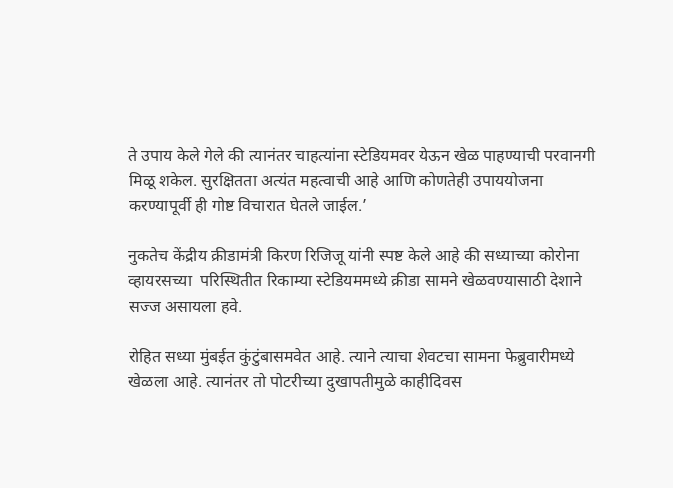ते उपाय केले गेले की त्यानंतर चाहत्यांना स्टेडियमवर येऊन खेळ पाहण्याची परवानगी मिळू शकेल. सुरक्षितता अत्यंत महत्वाची आहे आणि कोणतेही उपाययोजना करण्यापूर्वी ही गोष्ट विचारात घेतले जाईल.’

नुकतेच केंद्रीय क्रीडामंत्री किरण रिजिजू यांनी स्पष्ट केले आहे की सध्याच्या कोरोना व्हायरसच्या  परिस्थितीत रिकाम्या स्टेडियममध्ये क्रीडा सामने खेळवण्यासाठी देशाने सज्ज असायला हवे.

रोहित सध्या मुंबईत कुंटुंबासमवेत आहे. त्याने त्याचा शेवटचा सामना फेब्रुवारीमध्ये खेळला आहे. त्यानंतर तो पोटरीच्या दुखापतीमुळे काहीदिवस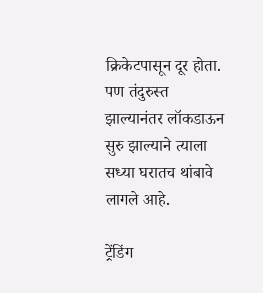क्रिकेटपासून दूर होता. पण तंदुरुस्त झाल्यानंतर लॉकडाऊन सुरु झाल्याने त्याला सध्या घरातच थांबावे लागले आहे.

ट्रेंडिंग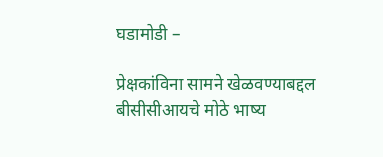घडामोडी –

प्रेक्षकांविना सामने खेळवण्याबद्दल बीसीसीआयचे मोठे भाष्य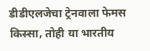डीडीएलजेचा ट्रेनवाला फेमस किस्सा, तोही या भारतीय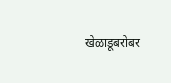खेळाडूबरोबर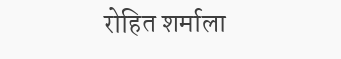रोहित शर्माला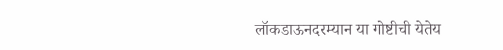लॉकडाऊनदरम्यान या गोष्टीची येतेय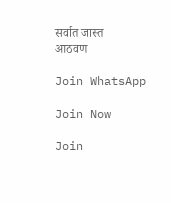सर्वात जास्त आठवण

Join WhatsApp

Join Now

Join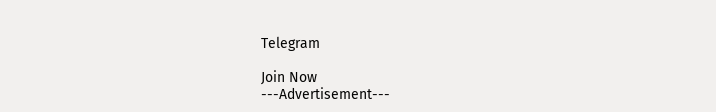Telegram

Join Now
---Advertisement---